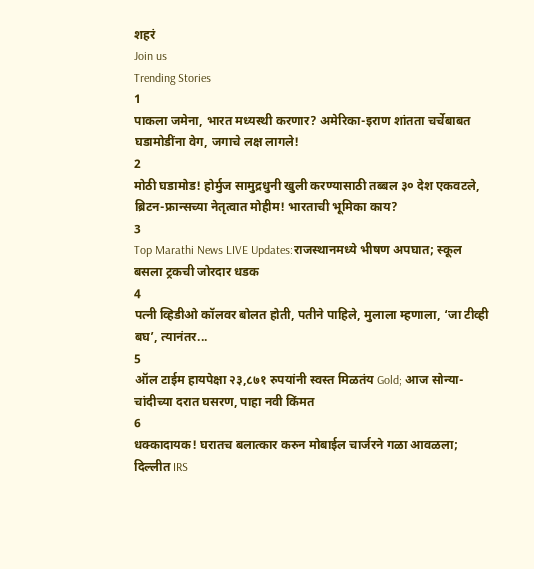शहरं
Join us
Trending Stories
1
पाकला जमेना, भारत मध्यस्थी करणार? अमेरिका-इराण शांतता चर्चेबाबत घडामोडींना वेग, जगाचे लक्ष लागले!
2
मोठी घडामोड! होर्मुज सामुद्रधुनी खुली करण्यासाठी तब्बल ३० देश एकवटले, ब्रिटन-फ्रान्सच्या नेतृत्वात मोहीम! भारताची भूमिका काय?
3
Top Marathi News LIVE Updates:राजस्थानमध्ये भीषण अपघात; स्कूल बसला ट्रकची जोरदार धडक
4
पत्नी व्हिडीओ कॉलवर बोलत होती, पतीने पाहिले, मुलाला म्हणाला, ‘जा टीव्ही बघ’, त्यानंतर...
5
ऑल टाईम हायपेक्षा २३,८७१ रुपयांनी स्वस्त मिळतंय Gold; आज सोन्या-चांदीच्या दरात घसरण, पाहा नवी किंमत
6
धक्कादायक! घरातच बलात्कार करुन मोबाईल चार्जरने गळा आवळला; दिल्लीत IRS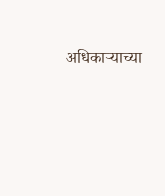अधिकाऱ्याच्या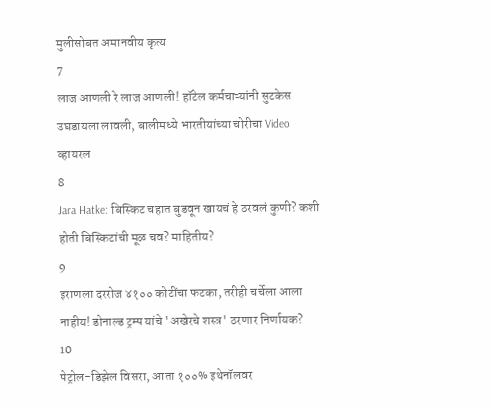मुलीसोबत अमानवीय कृत्य
7
लाज आणली रे लाज आणली! हॉटेल कर्मचाऱ्यांनी सुटकेस उघडायला लावली, बालीमध्ये भारतीयांच्या चोरीचा Video व्हायरल
8
Jara Hatke: बिस्किट चहात बुडवून खायचं हे ठरवलं कुणी? कशी होती बिस्किटांची मूळ चव? माहितीय?
9
इराणला दररोज ४१०० कोटींचा फटका, तरीही चर्चेला आला नाहीय! डोनाल्ड ट्रम्प यांचे 'अखेरचे शस्त्र' ठरणार निर्णायक?
10
पेट्रोल-डिझेल विसरा, आता १००% इथेनॉलवर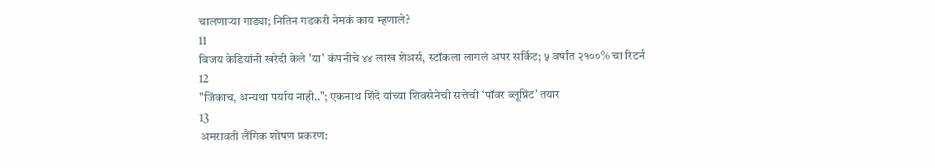चालणाऱ्या गाड्या; नितिन गडकरी नेमकं काय म्हणाले?
11
विजय केडियांनी खरेदी केले 'या' कंपनीचे ४४ लाख शेअर्स, स्टॉकला लागलं अपर सर्किट; ५ वर्षांत २१००% चा रिटर्न
12
"जिंकाच, अन्यथा पर्याय नाही.."; एकनाथ शिंदे यांच्या शिवसेनेची सत्तेची ‘पॉवर ब्लूप्रिंट’ तयार
13
अमरावती लैंगिक शोषण प्रकरण: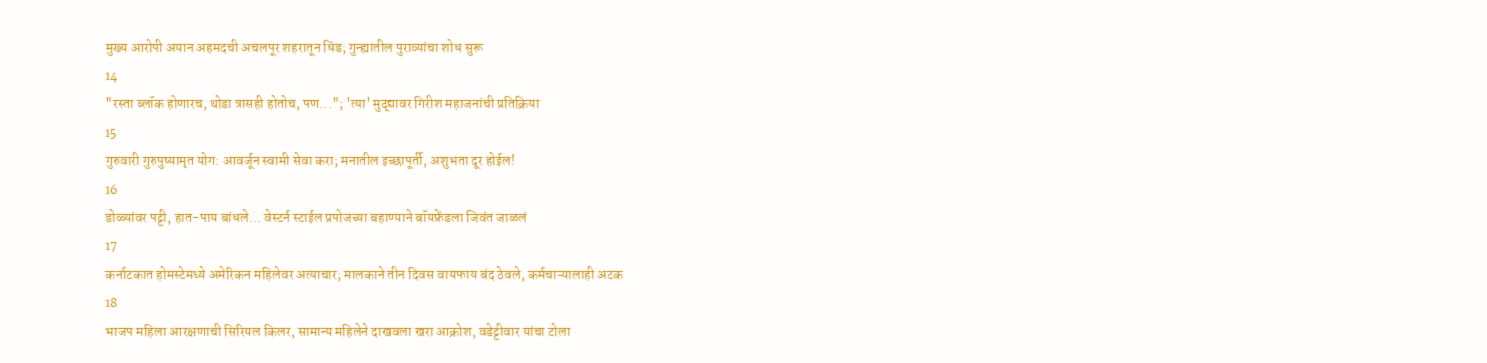मुख्य आरोपी अयान अहमदची अचलपूर शहरातून धिंड; गुन्ह्यातील पुराव्यांचा शोध सुरू
14
"रस्ता ब्लॉक होणारच, थोडा त्रासही होतोच, पण..."; 'त्या' मुद्द्यावर गिरीश महाजनांची प्रतिक्रिया
15
गुरुवारी गुरुपुष्यामृत योग: आवर्जून स्वामी सेवा करा; मनातील इच्छापूर्ती, अशुभता दूर होईल!
16
डोळ्यांवर पट्टी, हात-पाय बांधले... वेस्टर्न स्टाईल प्रपोजच्या बहाण्याने बॉयफ्रेंडला जिवंत जाळलं
17
कर्नाटकात होमस्टेमध्ये अमेरिकन महिलेवर अत्याचार; मालकाने तीन दिवस वायफाय बंद ठेवले, कर्मचाऱ्यालाही अटक
18
भाजप महिला आरक्षणाची सिरियल किलर, सामान्य महिलेने दाखवला खरा आक्रोश, वडेट्टीवार यांचा टोला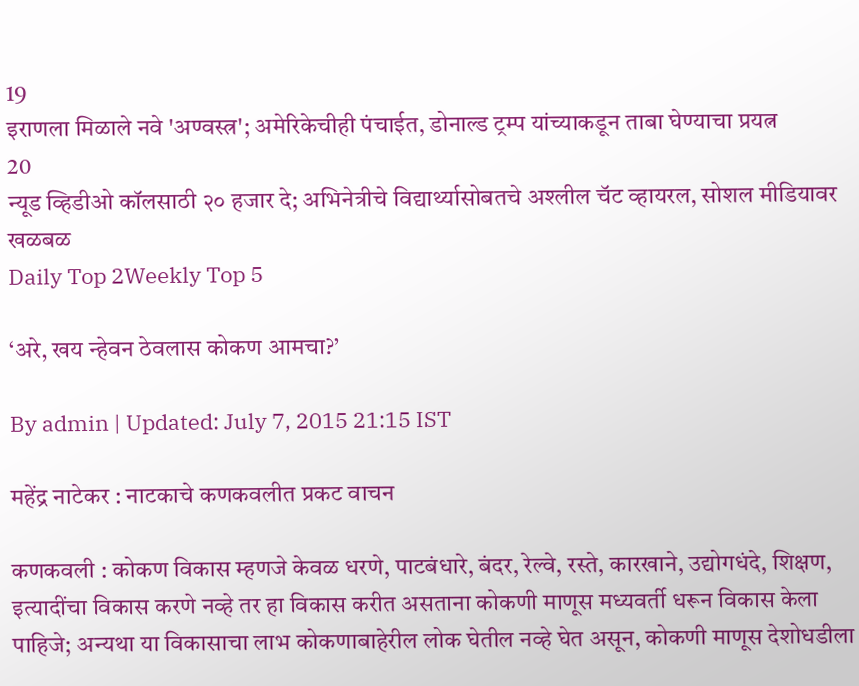19
इराणला मिळाले नवे 'अण्वस्त्र'; अमेरिकेचीही पंचाईत, डोनाल्ड ट्रम्प यांच्याकडून ताबा घेण्याचा प्रयत्न
20
न्यूड व्हिडीओ कॉलसाठी २० हजार दे; अभिनेत्रीचे विद्यार्थ्यासोबतचे अश्लील चॅट व्हायरल, सोशल मीडियावर खळबळ
Daily Top 2Weekly Top 5

‘अरे, खय न्हेवन ठेवलास कोकण आमचा?’

By admin | Updated: July 7, 2015 21:15 IST

महेंद्र नाटेकर : नाटकाचे कणकवलीत प्रकट वाचन

कणकवली : कोकण विकास म्हणजे केवळ धरणे, पाटबंधारे, बंदर, रेल्वे, रस्ते, कारखाने, उद्योगधंदे, शिक्षण, इत्यादींचा विकास करणे नव्हे तर हा विकास करीत असताना कोकणी माणूस मध्यवर्ती धरून विकास केला पाहिजे; अन्यथा या विकासाचा लाभ कोकणाबाहेरील लोक घेतील नव्हे घेत असून, कोकणी माणूस देशोधडीला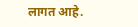लागत आहे.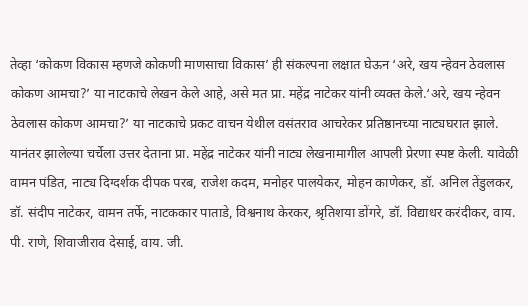तेव्हा ‘कोकण विकास म्हणजे कोकणी माणसाचा विकास’ ही संकल्पना लक्षात घेऊन ‘अरे, खय न्हेवन ठेवलास कोकण आमचा?’ या नाटकाचे लेखन केले आहे, असे मत प्रा. महेंद्र नाटेकर यांनी व्यक्त केले.‘अरे, खय न्हेवन ठेवलास कोकण आमचा?’ या नाटकाचे प्रकट वाचन येथील वसंतराव आचरेकर प्रतिष्ठानच्या नाट्यघरात झाले. यानंतर झालेल्या चर्चेला उत्तर देताना प्रा. महेंद्र नाटेकर यांनी नाट्य लेखनामागील आपली प्रेरणा स्पष्ट केली. यावेळी वामन पंडित, नाट्य दिग्दर्शक दीपक परब, राजेश कदम, मनोहर पालयेकर, मोहन काणेकर, डॉ. अनिल तेंडुलकर, डॉ. संदीप नाटेकर, वामन तर्फे, नाटककार पाताडे, विश्वनाथ केरकर, श्रृतिशया डोंगरे, डॉ. विद्याधर करंदीकर, वाय. पी. राणे, शिवाजीराव देसाई, वाय. जी.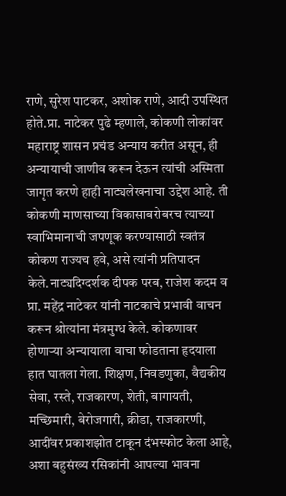राणे, सुरेश पाटकर, अशोक राणे, आदी उपस्थित होते.प्रा. नाटेकर पुढे म्हणाले, कोकणी लोकांवर महाराष्ट्र शासन प्रचंड अन्याय करीत असून, ही अन्यायाची जाणीव करून देऊन त्यांची अस्मिता जागृत करणे हाही नाट्यलेखनाचा उद्देश आहे. ती कोकणी माणसाच्या विकासाबरोबरच त्याच्या स्वाभिमानाची जपणूक करण्यासाठी स्वतंत्र कोकण राज्यच हवे, असे त्यांनी प्रतिपादन केले.नाट्यदिग्दर्शक दीपक परब, राजेश कदम व प्रा. महेंद्र नाटेकर यांनी नाटकाचे प्रभावी वाचन करून श्रोत्यांना मंत्रमुग्ध केले. कोकणावर होणाऱ्या अन्यायाला वाचा फोडताना हृदयाला हात घातला गेला. शिक्षण, निवडणुका, वैद्यकीय सेवा, रस्ते, राजकारण, शेती, बागायती, मच्छिमारी, बेरोजगारी, क्रीडा, राजकारणी, आदींवर प्रकाशझोत टाकून दंभस्फोट केला आहे, अशा बहुसंख्य रसिकांनी आपल्या भावना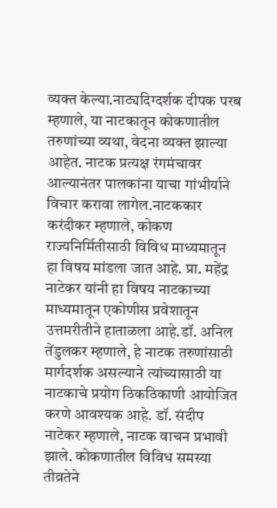व्यक्त केल्या.नाट्यदिग्दर्शक दीपक परब म्हणाले, या नाटकातून कोकणातील तरुणांच्या व्यथा, वेदना व्यक्त झाल्या आहेत. नाटक प्रत्यक्ष रंगमंचावर आल्यानंतर पालकांना याचा गांभीर्याने विचार करावा लागेल.नाटककार करंदीकर म्हणाले, कोकण राज्यनिर्मितीसाठी विविध माध्यमातून हा विषय मांडला जात आहे. प्रा. महेंद्र नाटेकर यांनी हा विषय नाटकाच्या माध्यमातून एकोणीस प्रवेशातून उत्तमरीतीने हाताळला आहे.डॉ. अनिल तेंडुलकर म्हणाले, हे नाटक तरुणांसाठी मार्गदर्शक असल्याने त्यांच्यासाठी या नाटकाचे प्रयोग ठिकठिकाणी आयोजित करणे आवश्यक आहे. डॉ. संदीप नाटेकर म्हणाले, नाटक वाचन प्रभावी झाले. कोकणातील विविध समस्या तीव्रतेने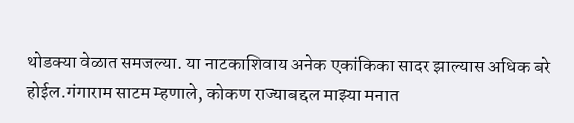थोडक्या वेळात समजल्या. या नाटकाशिवाय अनेक एकांकिका सादर झाल्यास अधिक बरे होईल.गंगाराम साटम म्हणाले, कोकण राज्याबद्दल माझ्या मनात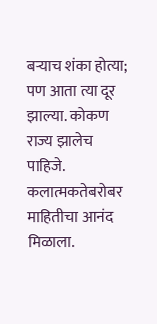बऱ्याच शंका होत्या; पण आता त्या दूर झाल्या. कोकण राज्य झालेच पाहिजे. कलात्मकतेबरोबर माहितीचा आनंद मिळाला.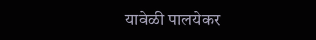यावेळी पालयेकर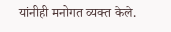यांनीही मनोगत व्यक्त केले.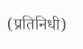(प्रतिनिधी)